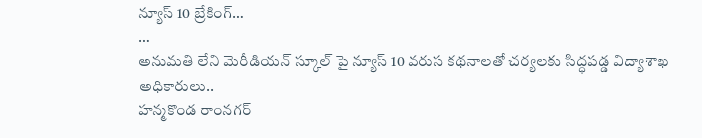న్యూస్ 10 బ్రేకింగ్…
…
అనుమతి లేని మెరీడియన్ స్కూల్ పై న్యూస్ 10 వరుస కథనాలతో చర్యలకు సిద్ధపడ్డ విద్యాశాఖ అధికారులు..
హన్మకొండ రాంనగర్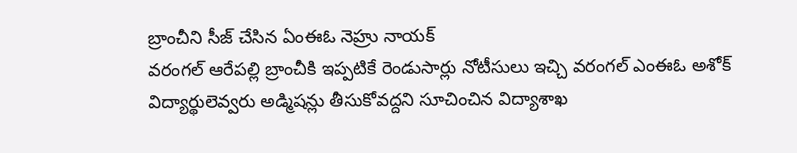బ్రాంచీని సీజ్ చేసిన ఏంఈఓ నెహ్రు నాయక్
వరంగల్ ఆరేపల్లి బ్రాంచీకి ఇప్పటికే రెండుసార్లు నోటీసులు ఇచ్చి వరంగల్ ఎంఈఓ అశోక్
విద్యార్థులెవ్వరు అడ్మిషన్లు తీసుకోవద్దని సూచించిన విద్యాశాఖ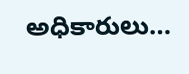అధికారులు…